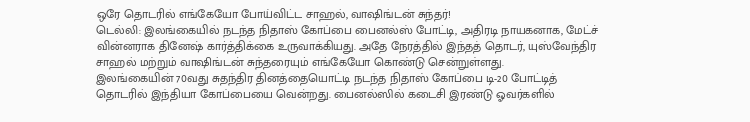ஒரே தொடரில் எங்கேயோ போய்விட்ட சாஹல், வாஷிங்டன் சுந்தர்!
டெல்லி: இலங்கையில் நடந்த நிதாஸ் கோப்பை பைனல்ஸ் போட்டி, அதிரடி நாயகனாக, மேட்ச் வின்னராக தினேஷ் கார்த்திக்கை உருவாக்கியது. அதே நேரத்தில் இந்தத் தொடர், யுஸ்வேந்திர சாஹல் மற்றும் வாஷிங்டன் சுந்தரையும் எங்கேயோ கொண்டு சென்றுள்ளது.
இலங்கையின் 70வது சுதந்திர தினத்தையொட்டி நடந்த நிதாஸ் கோப்பை டி-20 போட்டித் தொடரில் இந்தியா கோப்பையை வென்றது. பைனல்ஸில் கடைசி இரண்டு ஓவர்களில்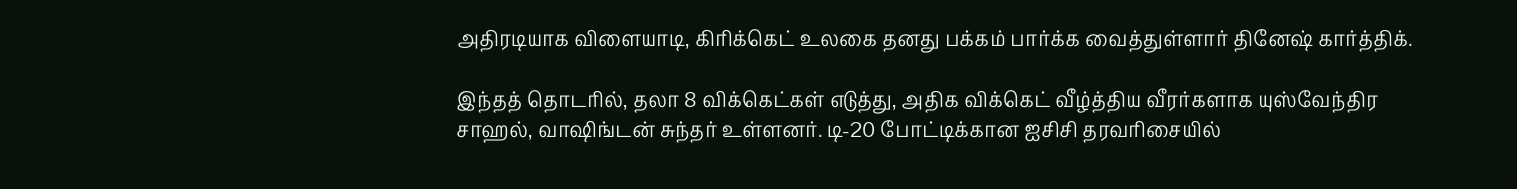அதிரடியாக விளையாடி, கிரிக்கெட் உலகை தனது பக்கம் பார்க்க வைத்துள்ளார் தினேஷ் கார்த்திக்.

இந்தத் தொடரில், தலா 8 விக்கெட்கள் எடுத்து, அதிக விக்கெட் வீழ்த்திய வீரர்களாக யுஸ்வேந்திர சாஹல், வாஷிங்டன் சுந்தர் உள்ளனர். டி-20 போட்டிக்கான ஐசிசி தரவரிசையில்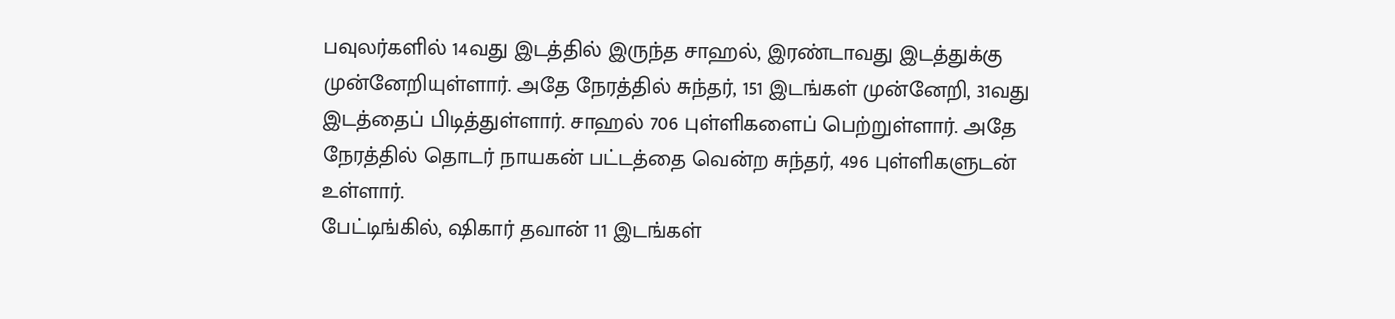பவுலர்களில் 14வது இடத்தில் இருந்த சாஹல், இரண்டாவது இடத்துக்கு முன்னேறியுள்ளார். அதே நேரத்தில் சுந்தர், 151 இடங்கள் முன்னேறி, 31வது இடத்தைப் பிடித்துள்ளார். சாஹல் 706 புள்ளிகளைப் பெற்றுள்ளார். அதே நேரத்தில் தொடர் நாயகன் பட்டத்தை வென்ற சுந்தர், 496 புள்ளிகளுடன் உள்ளார்.
பேட்டிங்கில், ஷிகார் தவான் 11 இடங்கள்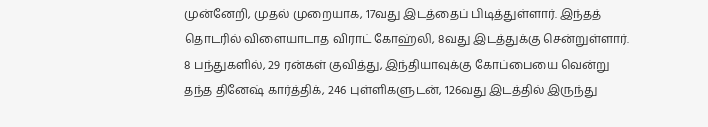முன்னேறி, முதல் முறையாக, 17வது இடத்தைப் பிடித்துள்ளார். இந்தத் தொடரில் விளையாடாத விராட் கோஹ்லி, 8வது இடத்துக்கு சென்றுள்ளார்.
8 பந்துகளில், 29 ரன்கள் குவித்து, இந்தியாவுக்கு கோப்பையை வென்று தந்த தினேஷ் கார்த்திக், 246 புள்ளிகளுடன், 126வது இடத்தில் இருந்து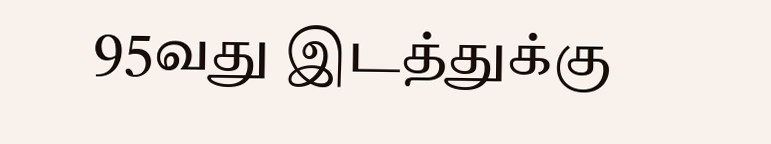95வது இடத்துக்கு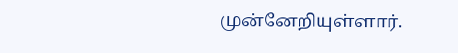முன்னேறியுள்ளார்.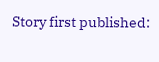Story first published: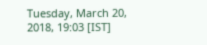Tuesday, March 20, 2018, 19:03 [IST]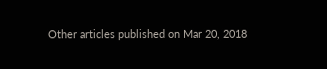Other articles published on Mar 20, 2018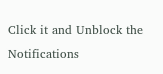Click it and Unblock the Notifications